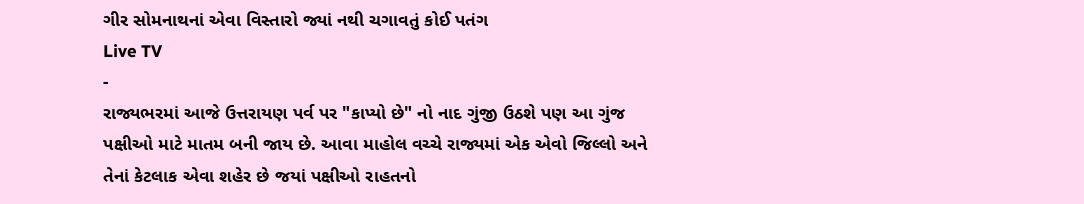ગીર સોમનાથનાં એવા વિસ્તારો જ્યાં નથી ચગાવતું કોઈ પતંગ
Live TV
-
રાજ્યભરમાં આજે ઉત્તરાયણ પર્વ પર "કાપ્યો છે" નો નાદ ગુંજી ઉઠશે પણ આ ગુંજ પક્ષીઓ માટે માતમ બની જાય છે. આવા માહોલ વચ્ચે રાજ્યમાં એક એવો જિલ્લો અને તેનાં કેટલાક એવા શહેર છે જયાં પક્ષીઓ રાહતનો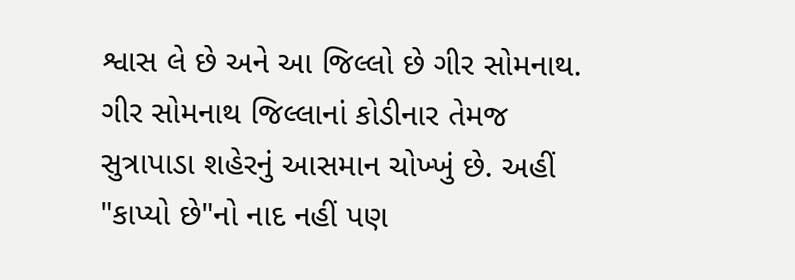શ્વાસ લે છે અને આ જિલ્લો છે ગીર સોમનાથ. ગીર સોમનાથ જિલ્લાનાં કોડીનાર તેમજ સુત્રાપાડા શહેરનું આસમાન ચોખ્ખું છે. અહીં "કાપ્યો છે"નો નાદ નહીં પણ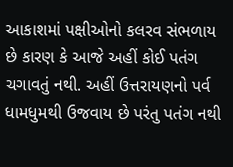આકાશમાં પક્ષીઓનો કલરવ સંભળાય છે કારણ કે આજે અહીં કોઈ પતંગ ચગાવતું નથી. અહીં ઉત્તરાયણનો પર્વ ધામધુમથી ઉજવાય છે પરંતુ પતંગ નથી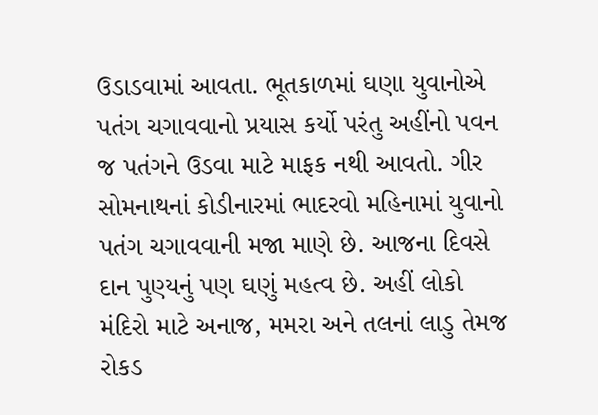ઉડાડવામાં આવતા. ભૂતકાળમાં ઘણા યુવાનોએ પતંગ ચગાવવાનો પ્રયાસ કર્યો પરંતુ અહીંનો પવન જ પતંગને ઉડવા માટે માફક નથી આવતો. ગીર સોમનાથનાં કોડીનારમાં ભાદરવો મહિનામાં યુવાનો પતંગ ચગાવવાની મજા માણે છે. આજના દિવસે દાન પુણ્યનું પણ ઘણું મહત્વ છે. અહીં લોકો મંદિરો માટે અનાજ, મમરા અને તલનાં લાડુ તેમજ રોકડ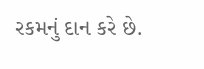રકમનું દાન કરે છે.